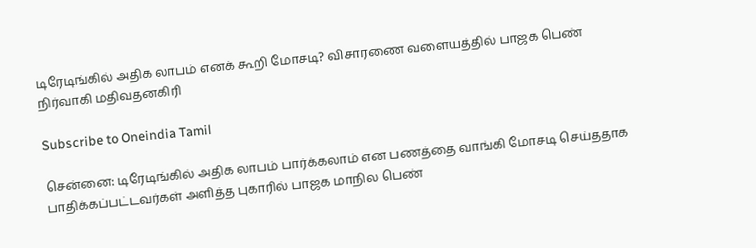டிரேடிங்கில் அதிக லாபம் எனக் கூறி மோசடி? விசாரணை வளையத்தில் பாஜக பெண் நிர்வாகி மதிவதனகிரி

Subscribe to Oneindia Tamil

சென்னை: டிரேடிங்கில் அதிக லாபம் பார்க்கலாம் என பணத்தை வாங்கி மோசடி செய்ததாக பாதிக்கப்பட்டவர்கள் அளித்த புகாரில் பாஜக மாநில பெண்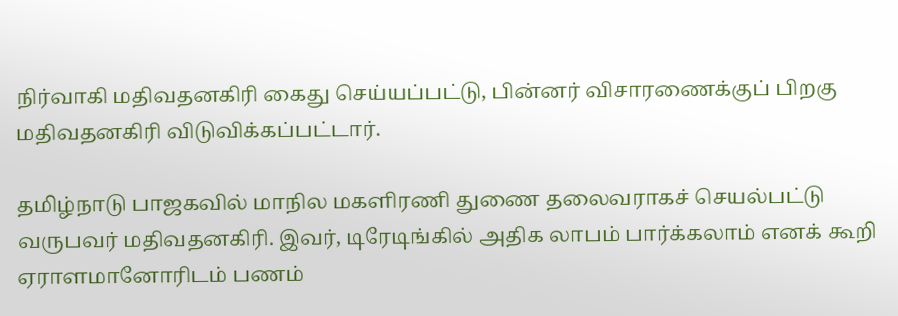நிர்வாகி மதிவதனகிரி கைது செய்யப்பட்டு, பின்னர் விசாரணைக்குப் பிறகு மதிவதனகிரி விடுவிக்கப்பட்டார்.

தமிழ்நாடு பாஜகவில் மாநில மகளிரணி துணை தலைவராகச் செயல்பட்டு வருபவர் மதிவதனகிரி. இவர், டிரேடிங்கில் அதிக லாபம் பார்க்கலாம் எனக் கூறி ஏராளமானோரிடம் பணம்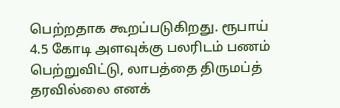பெற்றதாக கூறப்படுகிறது. ரூபாய் 4.5 கோடி அளவுக்கு பலரிடம் பணம் பெற்றுவிட்டு, லாபத்தை திருமப்த் தரவில்லை எனக்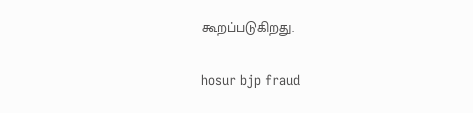கூறப்படுகிறது.

hosur bjp fraud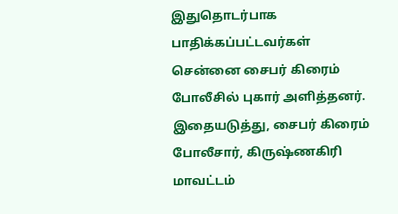இதுதொடர்பாக பாதிக்கப்பட்டவர்கள் சென்னை சைபர் கிரைம் போலீசில் புகார் அளித்தனர். இதையடுத்து, சைபர் கிரைம் போலீசார், கிருஷ்ணகிரி மாவட்டம்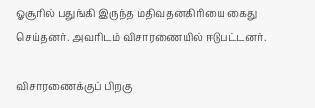ஓசூரில் பதுங்கி இருந்த மதிவதனகிரியை கைது செய்தனர். அவரிடம் விசாரணையில் ஈடுபட்டனர்.

விசாரணைக்குப் பிறகு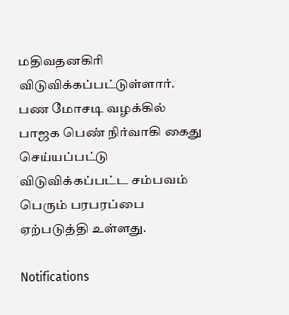மதிவதனகிரி விடுவிக்கப்பட்டுள்ளார். பண மோசடி வழக்கில் பாஜக பெண் நிர்வாகி கைது செய்யப்பட்டு விடுவிக்கப்பட்ட சம்பவம் பெரும் பரபரப்பை ஏற்படுத்தி உள்ளது.

Notifications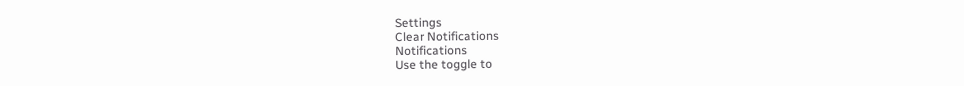Settings
Clear Notifications
Notifications
Use the toggle to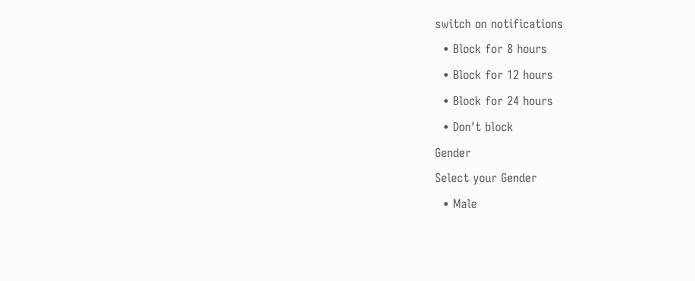switch on notifications
  • Block for 8 hours
  • Block for 12 hours
  • Block for 24 hours
  • Don't block
Gender
Select your Gender
  • Male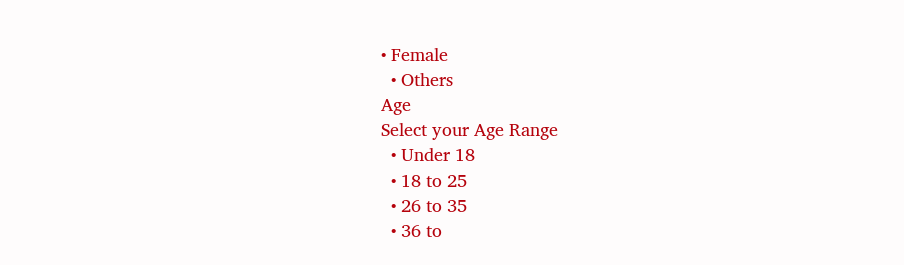• Female
  • Others
Age
Select your Age Range
  • Under 18
  • 18 to 25
  • 26 to 35
  • 36 to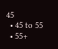45
  • 45 to 55
  • 55+